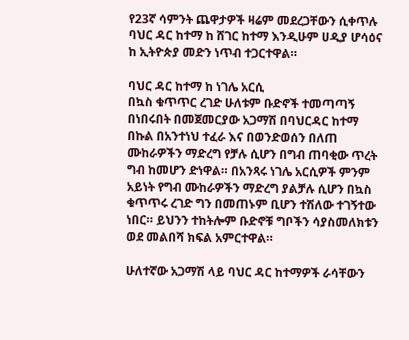የ23ኛ ሳምንት ጨዋታዎች ዛሬም መደረጋቸውን ሲቀጥሉ ባህር ዳር ከተማ ከ ሸገር ከተማ እንዲሁም ሀዲያ ሆሳዕና ከ ኢትዮጵያ መድን ነጥብ ተጋርተዋል።

ባህር ዳር ከተማ ከ ነገሌ አርሲ
በኳስ ቁጥጥር ረገድ ሁለቱም ቡድኖች ተመጣጣኝ በነበሩበት በመጀመርያው አጋማሽ በባህርዳር ከተማ በኩል በአንተነህ ተፈራ እና በወንድወሰን በለጠ ሙከራዎችን ማድረግ የቻሉ ሲሆን በግብ ጠባቂው ጥረት ግብ ከመሆን ድነዋል። በአንጻሩ ነገሌ አርሲዎች ምንም አይነት የግብ ሙከራዎችን ማድረግ ያልቻሉ ሲሆን በኳስ ቁጥጥሩ ረገድ ግን በመጠኑም ቢሆን ተሽለው ተገኝተው ነበር። ይህንን ተከትሎም ቡድኖቹ ግቦችን ሳያስመለክቱን ወደ መልበሻ ክፍል አምርተዋል።

ሁለተኛው አጋማሽ ላይ ባህር ዳር ከተማዎች ራሳቸውን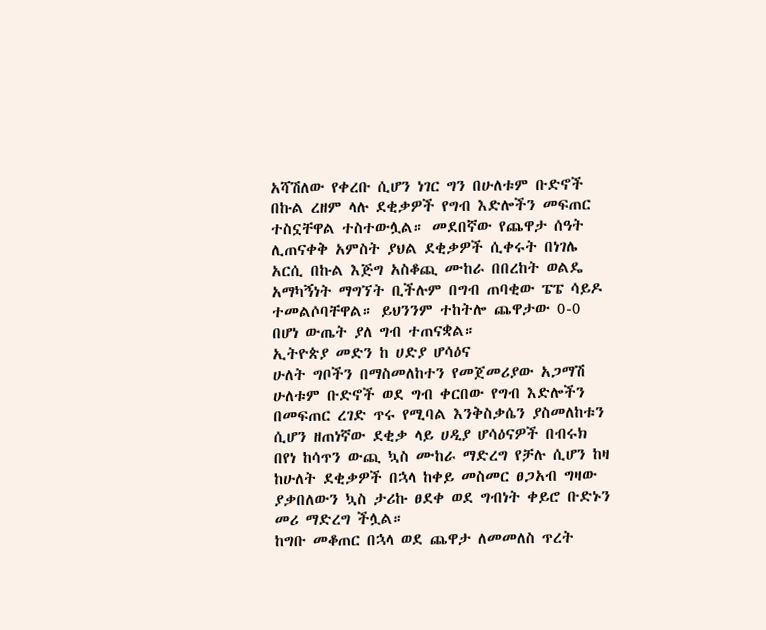አሻሽለው የቀረቡ ሲሆን ነገር ግን በሁለቱም ቡድኖች በኩል ረዘም ላሉ ደቂቃዎች የግብ እድሎችን መፍጠር ተስኗቸዋል ተስተውሏል። መደበኛው የጨዋታ ሰዓት ሊጠናቀቅ አምስት ያህል ደቂቃዎች ሲቀሩት በነገሌ አርሲ በኩል እጅግ አስቆጪ ሙከራ በበረከት ወልዴ አማካኝነት ማግኘት ቢችሉም በግብ ጠባቂው ፔፔ ሳይዶ ተመልሶባቸዋል። ይህንንም ተከትሎ ጨዋታው 0-0 በሆነ ውጤት ያለ ግብ ተጠናቋል።
ኢትዮጵያ መድን ከ ሀድያ ሆሳዕና
ሁለት ግቦችን በማስመለከተን የመጀመሪያው አጋማሽ ሁለቱም ቡድኖች ወደ ግብ ቀርበው የግብ እድሎችን በመፍጠር ረገድ ጥሩ የሚባል እንቅስቃሴን ያስመለከቱን ሲሆን ዘጠነኛው ደቂቃ ላይ ሀዲያ ሆሳዕናዎች በብሩክ በየነ ከሳጥን ውጪ ኳስ ሙከራ ማድረግ የቻሉ ሲሆን ከዛ ከሁለት ደቂቃዎች በኋላ ከቀይ መስመር ፀጋአብ ግዛው ያቃበለውን ኳስ ታሪኩ ፀደቀ ወደ ግብነት ቀይሮ ቡድኑን መሪ ማድረግ ችሏል።
ከግቡ መቆጠር በኋላ ወደ ጨዋታ ለመመለስ ጥረት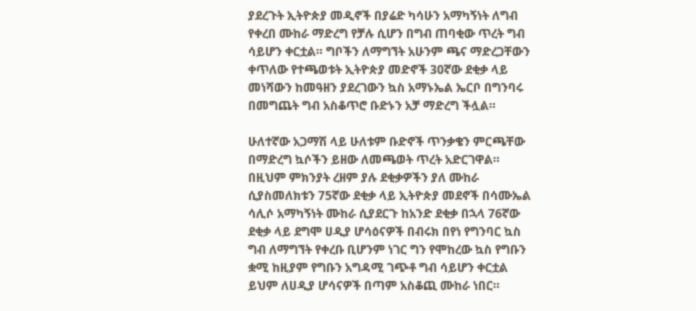ያደረጉት ኢትዮጵያ መዲኖች በያሬድ ካሳሁን አማካኝነት ለግብ የቀረበ ሙከራ ማድረግ የቻሉ ሲሆን በግብ ጠባቂው ጥረት ግብ ሳይሆን ቀርቷል። ግቦችን ለማግኘት አሁንም ጫና ማድረጋቸውን ቀጥለው የተጫወቱት ኢትዮጵያ መድኖች 30ኛው ደቂቃ ላይ መነሻውን ከመዓዘን ያደረገውን ኳስ አማኑኤል ኤርቦ በግንባሩ በመግጨት ግብ አስቆጥሮ ቡድኑን አቻ ማድረግ ችሏል።

ሁለተኛው አጋማሽ ላይ ሁለቱም ቡድኖች ጥንቃቄን ምርጫቸው በማድረግ ኳሶችን ይዘው ለመጫወት ጥረት አድርገዋል። በዚህም ምክንያት ረዘም ያሉ ደቂቃዎችን ያለ ሙከራ ሲያስመለክቱን 75ኛው ደቂቃ ላይ ኢትዮጵያ መደኖች በሳሙኤል ሳሊሶ አማካኝነት ሙከራ ሲያደርጉ ከአንድ ደቂቃ በኋላ 76ኛው ደቂቃ ላይ ደግሞ ሀዲያ ሆሳዕናዎች በብሩክ በየነ የግንባር ኳስ ግብ ለማግኘት የቀረቡ ቢሆንም ነገር ግን የሞከረው ኳስ የግቡን ቋሚ ከዚያም የግቡን አግዳሚ ገጭቶ ግብ ሳይሆን ቀርቷል ይህም ለሀዲያ ሆሳናዎች በጣም አስቆጪ ሙከራ ነበር።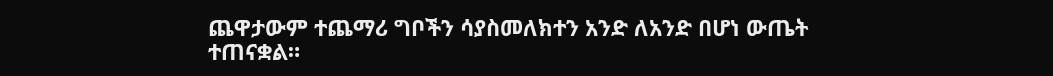ጨዋታውም ተጨማሪ ግቦችን ሳያስመለክተን አንድ ለአንድ በሆነ ውጤት ተጠናቋል።